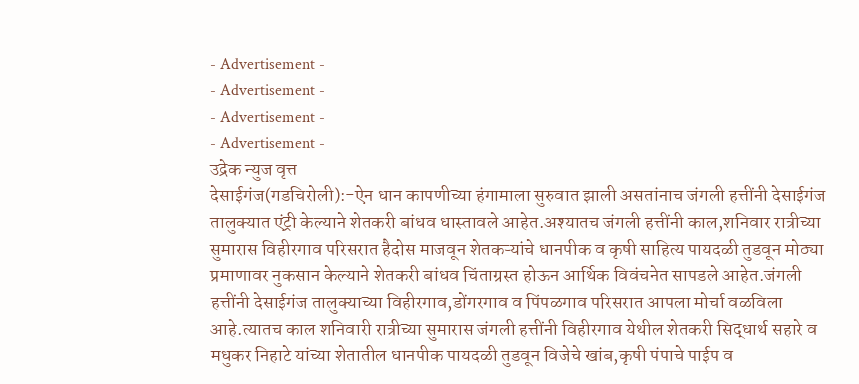- Advertisement -
- Advertisement -
- Advertisement -
- Advertisement -
उद्रेक न्युज वृत्त
देसाईगंज(गडचिरोली):-ऐन धान कापणीच्या हंगामाला सुरुवात झाली असतांनाच जंगली हत्तींनी देसाईगंज तालुक्यात एंट्री केल्याने शेतकरी बांधव धास्तावले आहेत.अश्यातच जंगली हत्तींनी काल,शनिवार रात्रीच्या सुमारास विहीरगाव परिसरात हैदोस माजवून शेतकऱ्यांचे धानपीक व कृषी साहित्य पायदळी तुडवून मोठ्या प्रमाणावर नुकसान केल्याने शेतकरी बांधव चिंताग्रस्त होऊन आर्थिक विवंचनेत सापडले आहेत.जंगली हत्तींनी देसाईगंज तालुक्याच्या विहीरगाव,डोंगरगाव व पिंपळगाव परिसरात आपला मोर्चा वळविला आहे.त्यातच काल शनिवारी रात्रीच्या सुमारास जंगली हत्तींनी विहीरगाव येथील शेतकरी सिद्धार्थ सहारे व मधुकर निहाटे यांच्या शेतातील धानपीक पायदळी तुडवून विजेचे खांब,कृषी पंपाचे पाईप व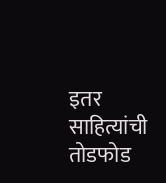इतर साहित्यांची तोडफोड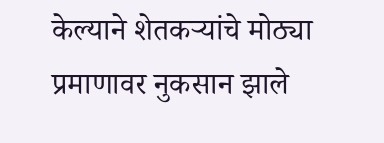केल्याने शेतकऱ्यांचे मोठ्या प्रमाणावर नुकसान झाले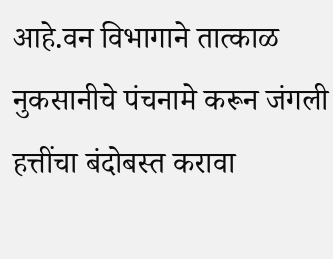आहे.वन विभागाने तात्काळ नुकसानीचे पंचनामे करून जंगली हत्तींचा बंदोबस्त करावा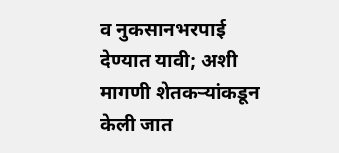व नुकसानभरपाई देण्यात यावी; अशी मागणी शेतकऱ्यांकडून केली जात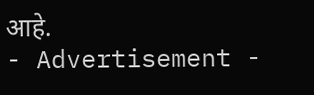आहे.
- Advertisement -